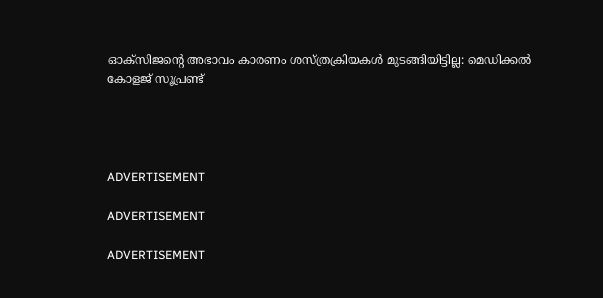ഓക്‌സിജന്‍റെ അഭാവം കാരണം ശസ്ത്രക്രിയകള്‍ മുടങ്ങിയിട്ടില്ല: മെഡിക്കല്‍ കോളജ് സൂപ്രണ്ട്




ADVERTISEMENT

ADVERTISEMENT

ADVERTISEMENT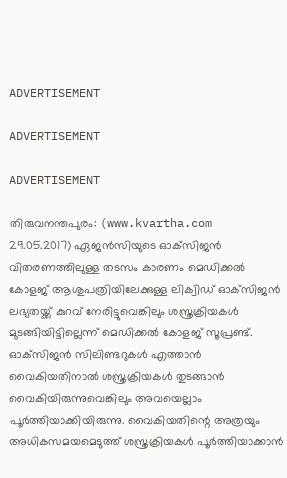ADVERTISEMENT

ADVERTISEMENT

ADVERTISEMENT

തിരുവനന്തപുരം: (www.kvartha.com 29.05.2017) ഏജന്‍സിയുടെ ഓക്‌സിജന്‍ വിതരണത്തിലുള്ള തടസം കാരണം മെഡിക്കല്‍ കോളജ് ആശുപത്രിയിലേക്കുള്ള ലിക്വിഡ് ഓക്‌സിജന്‍ ലഭ്യതയ്ക്ക് കുറവ് നേരിട്ടുവെങ്കിലും ശസ്ത്രക്രിയകള്‍ മുടങ്ങിയിട്ടില്ലെന്ന് മെഡിക്കല്‍ കോളജ് സൂപ്രണ്ട്. ഓക്‌സിജന്‍ സിലിണ്ടറുകള്‍ എത്താന്‍ വൈകിയതിനാല്‍ ശസ്ത്രക്രിയകള്‍ തുടങ്ങാന്‍ വൈകിയിരുന്നുവെങ്കിലും അവയെല്ലാം പൂര്‍ത്തിയാക്കിയിരുന്നു. വൈകിയതിന്റെ അത്രയും അധികസമയമെടുത്ത് ശസ്ത്രക്രിയകള്‍ പൂര്‍ത്തിയാക്കാന്‍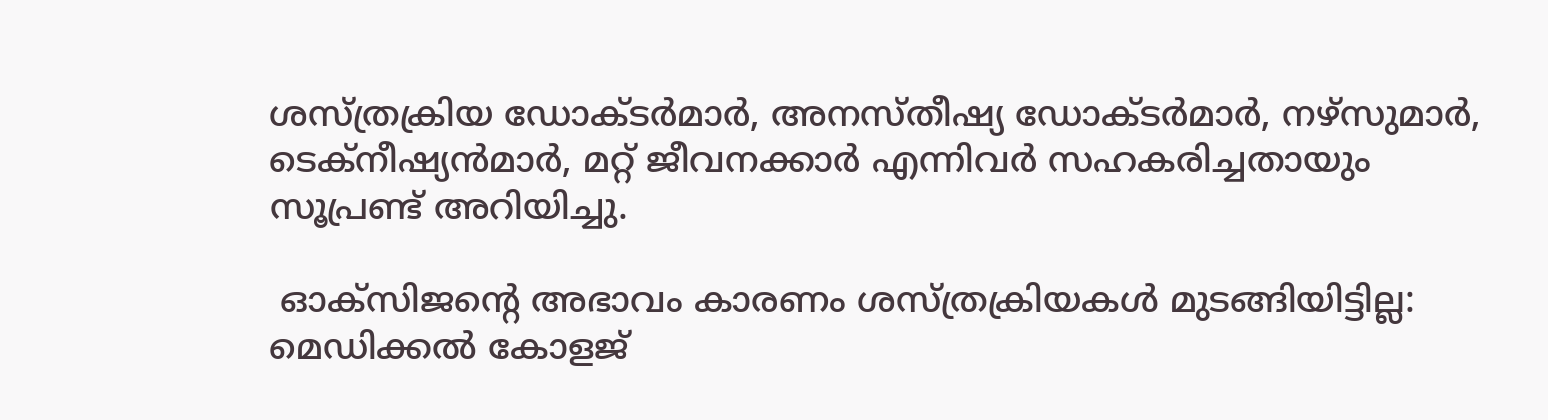ശസ്ത്രക്രിയ ഡോക്ടര്‍മാര്‍, അനസ്തീഷ്യ ഡോക്ടര്‍മാര്‍, നഴ്‌സുമാര്‍, ടെക്‌നീഷ്യന്‍മാര്‍, മറ്റ് ജീവനക്കാര്‍ എന്നിവര്‍ സഹകരിച്ചതായും സൂപ്രണ്ട് അറിയിച്ചു.

 ഓക്‌സിജന്‍റെ അഭാവം കാരണം ശസ്ത്രക്രിയകള്‍ മുടങ്ങിയിട്ടില്ല: മെഡിക്കല്‍ കോളജ്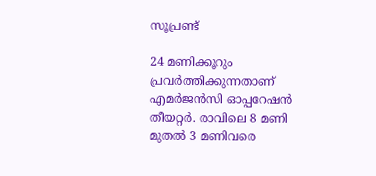സൂപ്രണ്ട്

24 മണിക്കൂറും പ്രവര്‍ത്തിക്കുന്നതാണ് എമര്‍ജന്‍സി ഓപ്പറേഷന്‍ തീയറ്റര്‍. രാവിലെ 8 മണി മുതല്‍ 3 മണിവരെ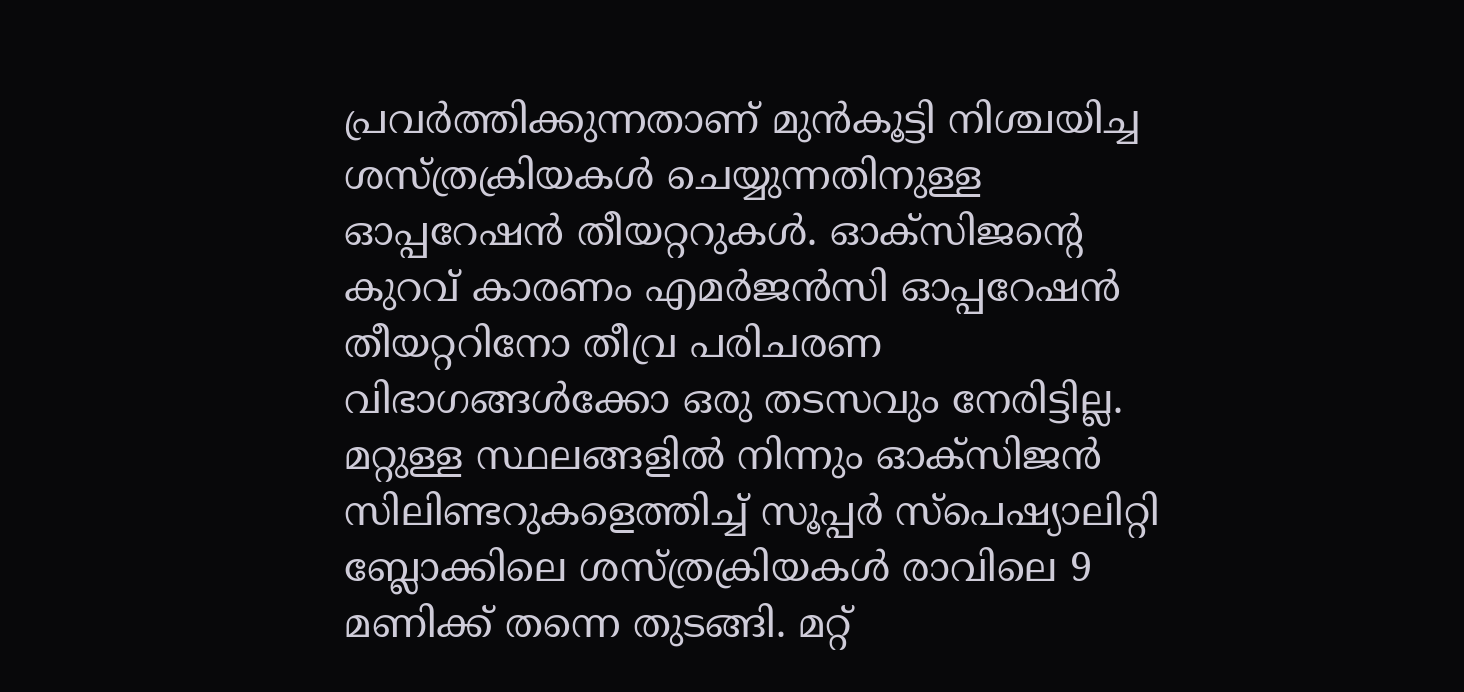പ്രവര്‍ത്തിക്കുന്നതാണ് മുന്‍കൂട്ടി നിശ്ചയിച്ച ശസ്ത്രക്രിയകള്‍ ചെയ്യുന്നതിനുള്ള ഓപ്പറേഷന്‍ തീയറ്ററുകള്‍. ഓക്‌സിജന്റെ കുറവ് കാരണം എമര്‍ജന്‍സി ഓപ്പറേഷന്‍ തീയറ്ററിനോ തീവ്ര പരിചരണ വിഭാഗങ്ങള്‍ക്കോ ഒരു തടസവും നേരിട്ടില്ല. മറ്റുള്ള സ്ഥലങ്ങളില്‍ നിന്നും ഓക്‌സിജന്‍ സിലിണ്ടറുകളെത്തിച്ച് സൂപ്പര്‍ സ്‌പെഷ്യാലിറ്റി ബ്ലോക്കിലെ ശസ്ത്രക്രിയകള്‍ രാവിലെ 9 മണിക്ക് തന്നെ തുടങ്ങി. മറ്റ്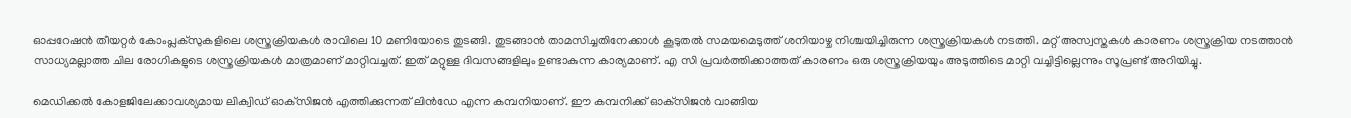ഓപ്പറേഷന്‍ തീയറ്റര്‍ കോംപ്ലക്‌സുകളിലെ ശസ്ത്രക്രിയകള്‍ രാവിലെ 10 മണിയോടെ തുടങ്ങി. തുടങ്ങാന്‍ താമസിച്ചതിനേക്കാള്‍ കൂടുതല്‍ സമയമെടുത്ത് ശനിയാഴ്ച നിശ്ചയിച്ചിരുന്ന ശസ്ത്രക്രിയകള്‍ നടത്തി. മറ്റ് അസ്വസ്തകള്‍ കാരണം ശസ്ത്രക്രിയ നടത്താന്‍ സാധ്യമല്ലാത്ത ചില രോഗികളുടെ ശസ്ത്രക്രിയകള്‍ മാത്രമാണ് മാറ്റിവച്ചത്. ഇത് മറ്റുള്ള ദിവസങ്ങളിലും ഉണ്ടാകുന്ന കാര്യമാണ്. എ സി പ്രവര്‍ത്തിക്കാത്തത് കാരണം ഒരു ശസ്ത്രക്രിയയും അടുത്തിടെ മാറ്റി വച്ചിട്ടില്ലെന്നും സൂപ്രണ്ട് അറിയിച്ചു.

മെഡിക്കല്‍ കോളജിലേക്കാവശ്യമായ ലിക്വിഡ് ഓക്‌സിജന്‍ എത്തിക്കുന്നത് ലിന്‍ഡേ എന്ന കമ്പനിയാണ്. ഈ കമ്പനിക്ക് ഓക്‌സിജന്‍ വാങ്ങിയ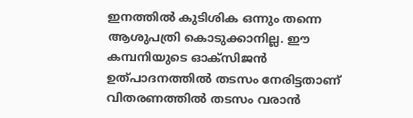ഇനത്തില്‍ കുടിശിക ഒന്നും തന്നെ ആശുപത്രി കൊടുക്കാനില്ല. ഈ കമ്പനിയുടെ ഓക്‌സിജന്‍ ഉത്പാദനത്തില്‍ തടസം നേരിട്ടതാണ് വിതരണത്തില്‍ തടസം വരാന്‍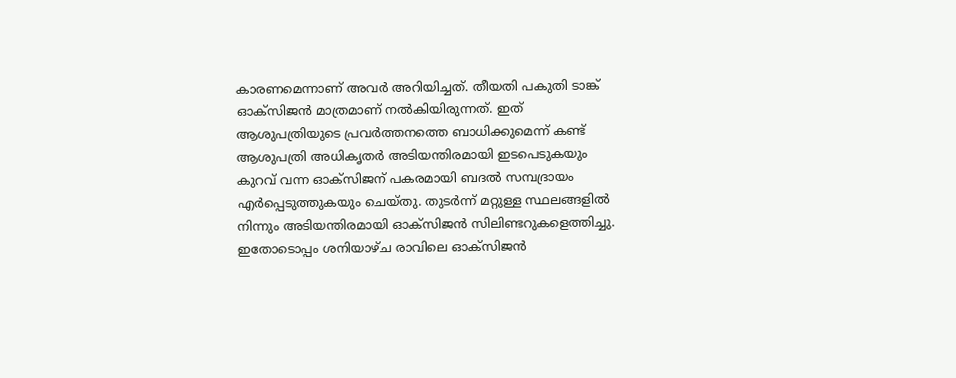കാരണമെന്നാണ് അവര്‍ അറിയിച്ചത്. തീയതി പകുതി ടാങ്ക് ഓക്‌സിജന്‍ മാത്രമാണ് നല്‍കിയിരുന്നത്. ഇത് ആശുപത്രിയുടെ പ്രവര്‍ത്തനത്തെ ബാധിക്കുമെന്ന് കണ്ട് ആശുപത്രി അധികൃതര്‍ അടിയന്തിരമായി ഇടപെടുകയും കുറവ് വന്ന ഓക്‌സിജന് പകരമായി ബദല്‍ സമ്പദ്രായം എര്‍പ്പെടുത്തുകയും ചെയ്തു. തുടര്‍ന്ന് മറ്റുള്ള സ്ഥലങ്ങളില്‍ നിന്നും അടിയന്തിരമായി ഓക്‌സിജന്‍ സിലിണ്ടറുകളെത്തിച്ചു. ഇതോടൊപ്പം ശനിയാഴ്ച രാവിലെ ഓക്‌സിജന്‍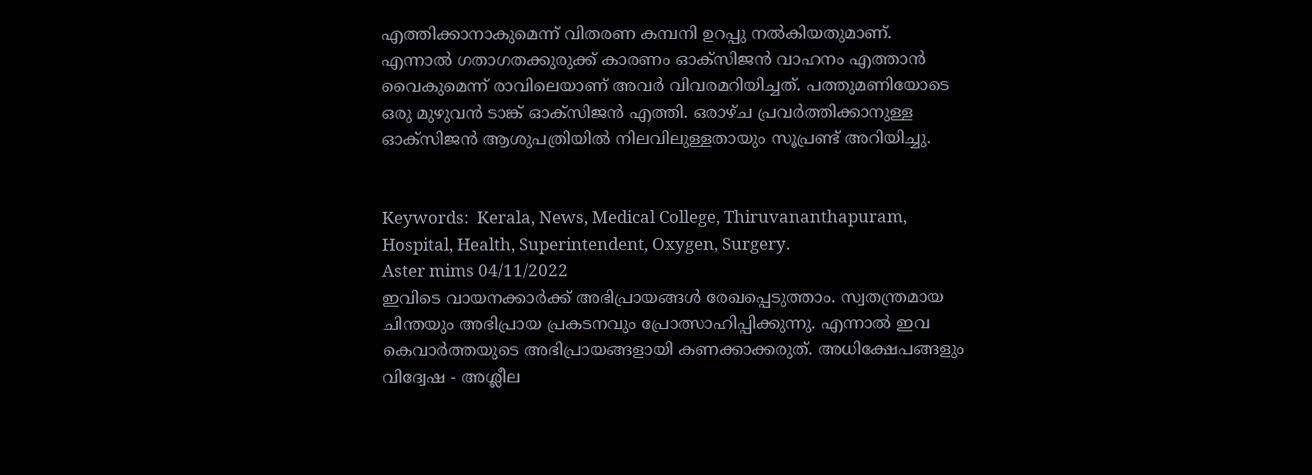എത്തിക്കാനാകുമെന്ന് വിതരണ കമ്പനി ഉറപ്പു നല്‍കിയതുമാണ്. എന്നാല്‍ ഗതാഗതക്കുരുക്ക് കാരണം ഓക്‌സിജന്‍ വാഹനം എത്താന്‍ വൈകുമെന്ന് രാവിലെയാണ് അവര്‍ വിവരമറിയിച്ചത്. പത്തുമണിയോടെ ഒരു മുഴുവന്‍ ടാങ്ക് ഓക്‌സിജന്‍ എത്തി. ഒരാഴ്ച പ്രവര്‍ത്തിക്കാനുള്ള ഓക്‌സിജന്‍ ആശുപത്രിയില്‍ നിലവിലുള്ളതായും സൂപ്രണ്ട് അറിയിച്ചു.


Keywords:  Kerala, News, Medical College, Thiruvananthapuram, Hospital, Health, Superintendent, Oxygen, Surgery.
Aster mims 04/11/2022
ഇവിടെ വായനക്കാർക്ക് അഭിപ്രായങ്ങൾ രേഖപ്പെടുത്താം. സ്വതന്ത്രമായ ചിന്തയും അഭിപ്രായ പ്രകടനവും പ്രോത്സാഹിപ്പിക്കുന്നു. എന്നാൽ ഇവ കെവാർത്തയുടെ അഭിപ്രായങ്ങളായി കണക്കാക്കരുത്. അധിക്ഷേപങ്ങളും വിദ്വേഷ - അശ്ലീല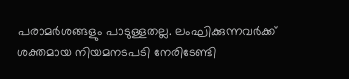പരാമർശങ്ങളും പാടുള്ളതല്ല. ലംഘിക്കുന്നവർക്ക് ശക്തമായ നിയമനടപടി നേരിടേണ്ടി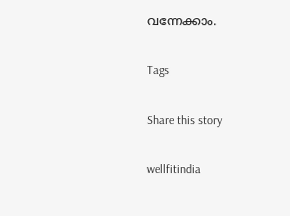വന്നേക്കാം.

Tags

Share this story

wellfitindia